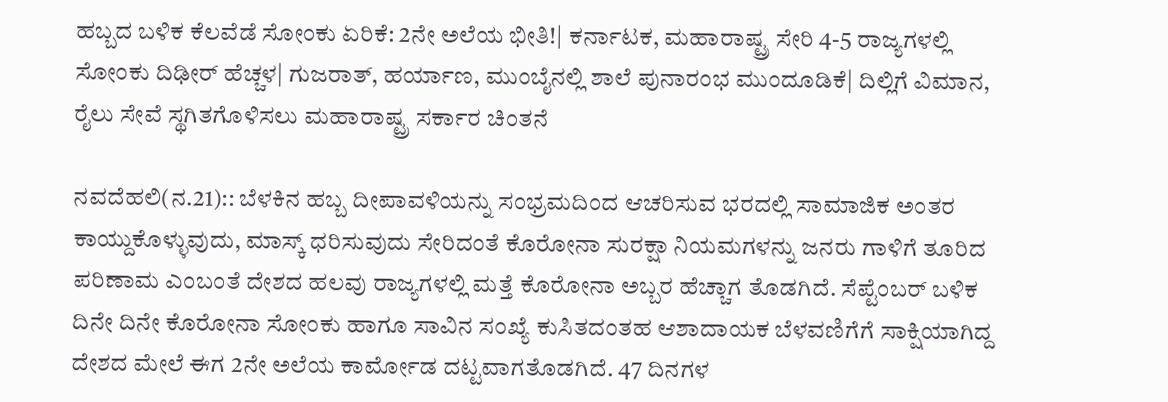ಹಬ್ಬದ ಬಳಿಕ ಕೆಲವೆಡೆ ಸೋಂಕು ಏರಿಕೆ: 2ನೇ ಅಲೆಯ ಭೀತಿ!| ಕರ್ನಾಟಕ, ಮಹಾರಾಷ್ಟ್ರ ಸೇರಿ 4-5 ರಾಜ್ಯಗಳಲ್ಲಿ ಸೋಂಕು ದಿಢೀರ್‌ ಹೆಚ್ಚಳ| ಗುಜರಾತ್‌, ಹರ್ಯಾಣ, ಮುಂಬೈನಲ್ಲಿ ಶಾಲೆ ಪುನಾರಂಭ ಮುಂದೂಡಿಕೆ| ದಿಲ್ಲಿಗೆ ವಿಮಾನ, ರೈಲು ಸೇವೆ ಸ್ಥಗಿತಗೊಳಿಸಲು ಮಹಾರಾಷ್ಟ್ರ ಸರ್ಕಾರ ಚಿಂತನೆ

ನವದೆಹಲಿ(ನ.21):: ಬೆಳಕಿನ ಹಬ್ಬ ದೀಪಾವಳಿಯನ್ನು ಸಂಭ್ರಮದಿಂದ ಆಚರಿಸುವ ಭರದಲ್ಲಿ ಸಾಮಾಜಿಕ ಅಂತರ ಕಾಯ್ದುಕೊಳ್ಳುವುದು, ಮಾಸ್ಕ್‌ ಧರಿಸುವುದು ಸೇರಿದಂತೆ ಕೊರೋನಾ ಸುರಕ್ಷಾ ನಿಯಮಗಳನ್ನು ಜನರು ಗಾಳಿಗೆ ತೂರಿದ ಪರಿಣಾಮ ಎಂಬಂತೆ ದೇಶದ ಹಲವು ರಾಜ್ಯಗಳಲ್ಲಿ ಮತ್ತೆ ಕೊರೋನಾ ಅಬ್ಬರ ಹೆಚ್ಚಾಗ ತೊಡಗಿದೆ. ಸೆಪ್ಟೆಂಬರ್‌ ಬಳಿಕ ದಿನೇ ದಿನೇ ಕೊರೋನಾ ಸೋಂಕು ಹಾಗೂ ಸಾವಿನ ಸಂಖ್ಯೆ ಕುಸಿತದಂತಹ ಆಶಾದಾಯಕ ಬೆಳವಣಿಗೆಗೆ ಸಾಕ್ಷಿಯಾಗಿದ್ದ ದೇಶದ ಮೇಲೆ ಈಗ 2ನೇ ಅಲೆಯ ಕಾರ್ಮೋಡ ದಟ್ಟವಾಗತೊಡಗಿದೆ. 47 ದಿನಗಳ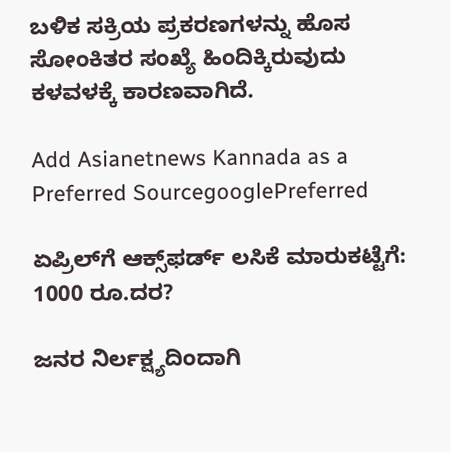ಬಳಿಕ ಸಕ್ರಿಯ ಪ್ರಕರಣಗಳನ್ನು ಹೊಸ ಸೋಂಕಿತರ ಸಂಖ್ಯೆ ಹಿಂದಿಕ್ಕಿರುವುದು ಕಳವಳಕ್ಕೆ ಕಾರಣವಾಗಿದೆ.

Add Asianetnews Kannada as a Preferred SourcegooglePreferred

ಏಪ್ರಿಲ್‌ಗೆ ಆಕ್ಸ್‌ಫರ್ಡ್‌ ಲಸಿಕೆ ಮಾರುಕಟ್ಟೆಗೆ: 1000 ರೂ.ದರ?

ಜನರ ನಿರ್ಲಕ್ಷ್ಯದಿಂದಾಗಿ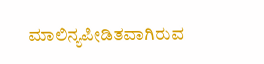ಮಾಲಿನ್ಯಪೀಡಿತವಾಗಿರುವ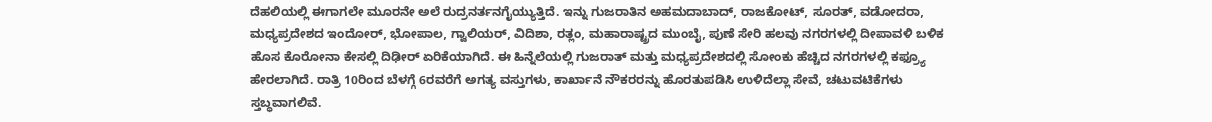ದೆಹಲಿಯಲ್ಲಿ ಈಗಾಗಲೇ ಮೂರನೇ ಅಲೆ ರುದ್ರನರ್ತನಗೈಯ್ಯುತ್ತಿದೆ. ಇನ್ನು ಗುಜರಾತಿನ ಅಹಮದಾಬಾದ್‌, ರಾಜಕೋಟ್‌, ಸೂರತ್‌, ವಡೋದರಾ, ಮಧ್ಯಪ್ರದೇಶದ ಇಂದೋರ್‌, ಭೋಪಾಲ, ಗ್ವಾಲಿಯರ್‌, ವಿದಿಶಾ, ರತ್ಲಂ, ಮಹಾರಾಷ್ಟ್ರದ ಮುಂಬೈ, ಪುಣೆ ಸೇರಿ ಹಲವು ನಗರಗಳಲ್ಲಿ ದೀಪಾವಳಿ ಬಳಿಕ ಹೊಸ ಕೊರೋನಾ ಕೇಸಲ್ಲಿ ದಿಢೀರ್‌ ಏರಿಕೆಯಾಗಿದೆ. ಈ ಹಿನ್ನೆಲೆಯಲ್ಲಿ ಗುಜರಾತ್‌ ಮತ್ತು ಮಧ್ಯಪ್ರದೇಶದಲ್ಲಿ ಸೋಂಕು ಹೆಚ್ಚಿದ ನಗರಗಳಲ್ಲಿ ಕಫ್ರ್ಯೂ ಹೇರಲಾಗಿದೆ. ರಾತ್ರಿ 10ರಿಂದ ಬೆಳಗ್ಗೆ 6ರವರೆಗೆ ಅಗತ್ಯ ವಸ್ತುಗಳು, ಕಾರ್ಖಾನೆ ನೌಕರರನ್ನು ಹೊರತುಪಡಿಸಿ ಉಳಿದೆಲ್ಲಾ ಸೇವೆ, ಚಟುವಟಿಕೆಗಳು ಸ್ತಬ್ಧವಾಗಲಿವೆ.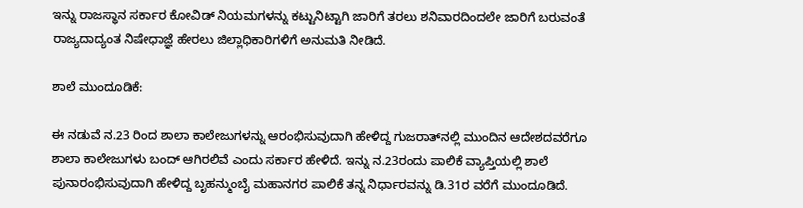ಇನ್ನು ರಾಜಸ್ಥಾನ ಸರ್ಕಾರ ಕೋವಿಡ್‌ ನಿಯಮಗಳನ್ನು ಕಟ್ಟುನಿಟ್ಟಾಗಿ ಜಾರಿಗೆ ತರಲು ಶನಿವಾರದಿಂದಲೇ ಜಾರಿಗೆ ಬರುವಂತೆ ರಾಜ್ಯದಾದ್ಯಂತ ನಿಷೇಧಾಜ್ಞೆ ಹೇರಲು ಜಿಲ್ಲಾಧಿಕಾರಿಗಳಿಗೆ ಅನುಮತಿ ನೀಡಿದೆ.

ಶಾಲೆ ಮುಂದೂಡಿಕೆ:

ಈ ನಡುವೆ ನ.23 ರಿಂದ ಶಾಲಾ ಕಾಲೇಜುಗಳನ್ನು ಆರಂಭಿಸುವುದಾಗಿ ಹೇಳಿದ್ದ ಗುಜರಾತ್‌ನಲ್ಲಿ ಮುಂದಿನ ಆದೇಶದವರೆಗೂ ಶಾಲಾ ಕಾಲೇಜುಗಳು ಬಂದ್‌ ಆಗಿರಲಿವೆ ಎಂದು ಸರ್ಕಾರ ಹೇಳಿದೆ. ಇನ್ನು ನ.23ರಂದು ಪಾಲಿಕೆ ವ್ಯಾಪ್ತಿಯಲ್ಲಿ ಶಾಲೆ ಪುನಾರಂಭಿಸುವುದಾಗಿ ಹೇಳಿದ್ದ ಬೃಹನ್ಮುಂಬೈ ಮಹಾನಗರ ಪಾಲಿಕೆ ತನ್ನ ನಿರ್ಧಾರವನ್ನು ಡಿ.31ರ ವರೆಗೆ ಮುಂದೂಡಿದೆ.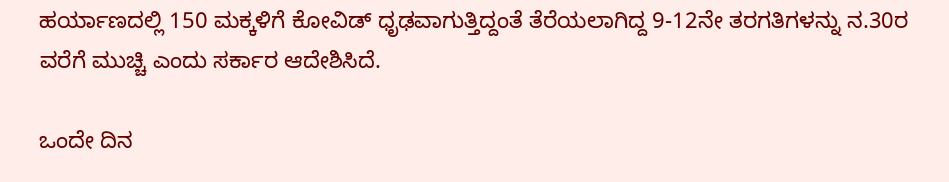ಹರ್ಯಾಣದಲ್ಲಿ 150 ಮಕ್ಕಳಿಗೆ ಕೋವಿಡ್‌ ಧೃಢವಾಗುತ್ತಿದ್ದಂತೆ ತೆರೆಯಲಾಗಿದ್ದ 9-12ನೇ ತರಗತಿಗಳನ್ನು ನ.30ರ ವರೆಗೆ ಮುಚ್ಚಿ ಎಂದು ಸರ್ಕಾರ ಆದೇಶಿಸಿದೆ.

ಒಂದೇ ದಿನ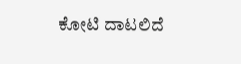ಕೋಟಿ ದಾಟಲಿದೆ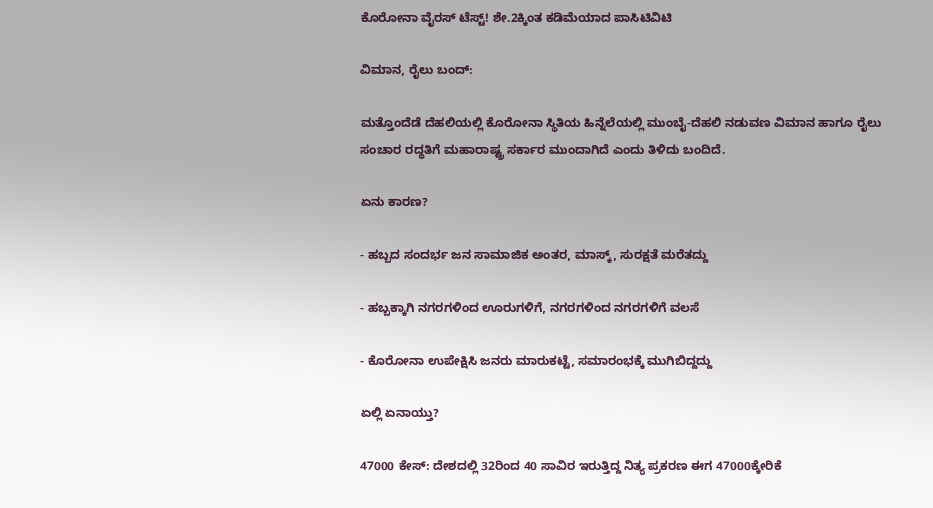ಕೊರೋನಾ ವೈರಸ್‌ ಟೆಸ್ಟ್‌! ಶೇ.2ಕ್ಕಿಂತ ಕಡಿಮೆಯಾದ ಪಾಸಿಟಿವಿಟಿ

ವಿಮಾನ, ರೈಲು ಬಂದ್‌:

ಮತ್ತೊಂದೆಡೆ ದೆಹಲಿಯಲ್ಲಿ ಕೊರೋನಾ ಸ್ಥಿತಿಯ ಹಿನ್ನೆಲೆಯಲ್ಲಿ ಮುಂಬೈ-ದೆಹಲಿ ನಡುವಣ ವಿಮಾನ ಹಾಗೂ ರೈಲು ಸಂಚಾರ ರದ್ಧತಿಗೆ ಮಹಾರಾಷ್ಟ್ರ ಸರ್ಕಾರ ಮುಂದಾಗಿದೆ ಎಂದು ತಿಳಿದು ಬಂದಿದೆ.

ಏನು ಕಾರಣ?

- ಹಬ್ಬದ ಸಂದರ್ಭ ಜನ ಸಾಮಾಜಿಕ ಅಂತರ, ಮಾಸ್ಕ್‌, ಸುರಕ್ಷತೆ ಮರೆತದ್ದು

- ಹಬ್ಬಕ್ಕಾಗಿ ನಗರಗಳಿಂದ ಊರುಗಳಿಗೆ, ನಗರಗಳಿಂದ ನಗರಗಳಿಗೆ ವಲಸೆ

- ಕೊರೋನಾ ಉಪೇಕ್ಷಿಸಿ ಜನರು ಮಾರುಕಟ್ಟೆ, ಸಮಾರಂಭಕ್ಕೆ ಮುಗಿಬಿದ್ದದ್ದು

ಏಲ್ಲಿ ಏನಾಯ್ತು?

47000 ಕೇಸ್‌: ದೇಶದಲ್ಲಿ 32ರಿಂದ 40 ಸಾವಿರ ಇರುತ್ತಿದ್ದ ನಿತ್ಯ ಪ್ರಕರಣ ಈಗ 47000ಕ್ಕೇರಿಕೆ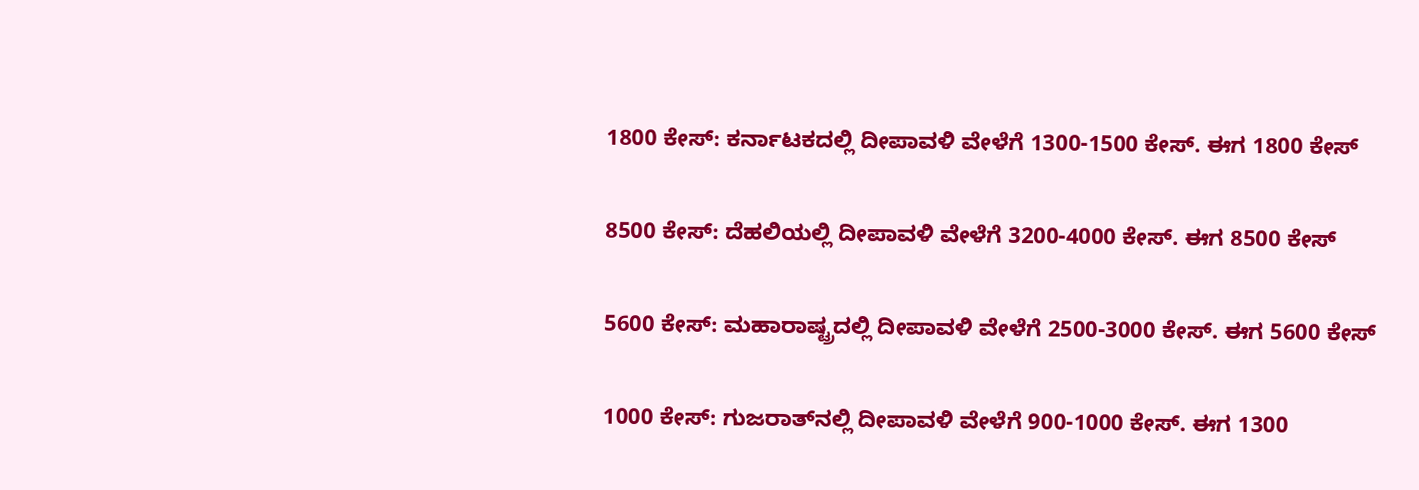1800 ಕೇಸ್‌: ಕರ್ನಾಟಕದಲ್ಲಿ ದೀಪಾವಳಿ ವೇಳೆಗೆ 1300-1500 ಕೇಸ್‌. ಈಗ 1800 ಕೇಸ್‌

8500 ಕೇಸ್‌: ದೆಹಲಿಯಲ್ಲಿ ದೀಪಾವಳಿ ವೇಳೆಗೆ 3200-4000 ಕೇಸ್‌. ಈಗ 8500 ಕೇಸ್‌

5600 ಕೇಸ್‌: ಮಹಾರಾಷ್ಟ್ರದಲ್ಲಿ ದೀಪಾವಳಿ ವೇಳೆಗೆ 2500-3000 ಕೇಸ್‌. ಈಗ 5600 ಕೇಸ್‌

1000 ಕೇಸ್‌: ಗುಜರಾತ್‌ನಲ್ಲಿ ದೀಪಾವಳಿ ವೇಳೆಗೆ 900-1000 ಕೇಸ್‌. ಈಗ 1300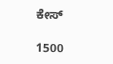ಕೇಸ್‌

1500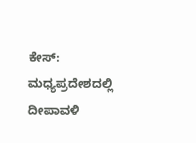ಕೇಸ್‌: ಮಧ್ಯಪ್ರದೇಶದಲ್ಲಿ ದೀಪಾವಳಿ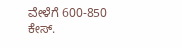ವೇಳೆಗೆ 600-850 ಕೇಸ್‌.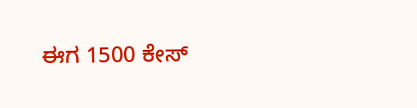ಈಗ 1500 ಕೇಸ್‌